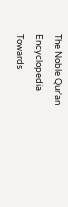The Noble Qur'an Encyclopedia
Towards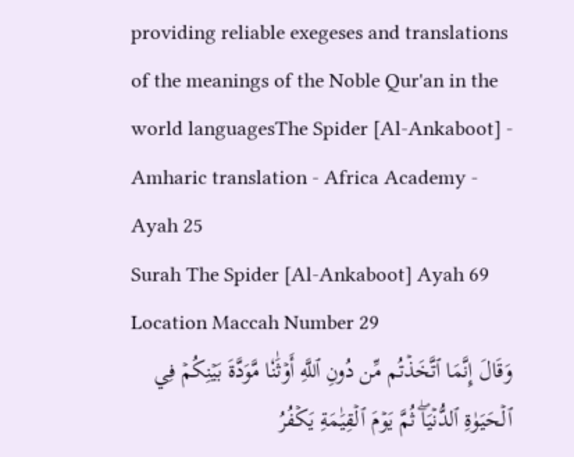providing reliable exegeses and translations of the meanings of the Noble Qur'an in the world languagesThe Spider [Al-Ankaboot] - Amharic translation - Africa Academy - Ayah 25
Surah The Spider [Al-Ankaboot] Ayah 69 Location Maccah Number 29
وَقَالَ إِنَّمَا ٱتَّخَذۡتُم مِّن دُونِ ٱللَّهِ أَوۡثَٰنٗا مَّوَدَّةَ بَيۡنِكُمۡ فِي ٱلۡحَيَوٰةِ ٱلدُّنۡيَاۖ ثُمَّ يَوۡمَ ٱلۡقِيَٰمَةِ يَكۡفُرُ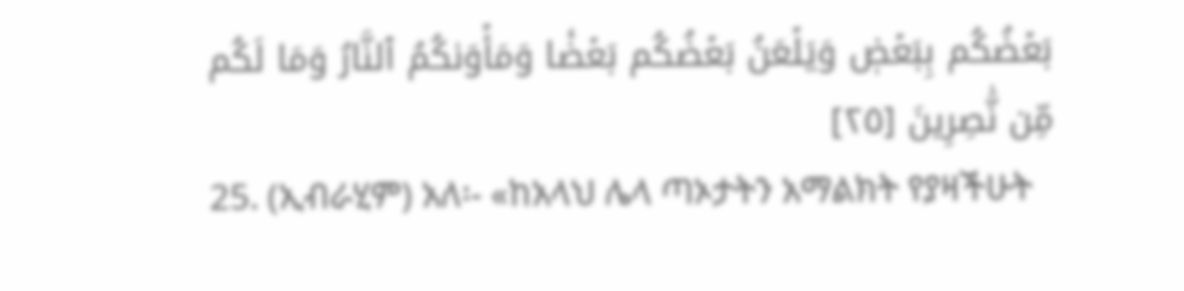بَعۡضُكُم بِبَعۡضٖ وَيَلۡعَنُ بَعۡضُكُم بَعۡضٗا وَمَأۡوَىٰكُمُ ٱلنَّارُ وَمَا لَكُم مِّن نَّٰصِرِينَ [٢٥]
25. (ኢብራሂም) አለ፡- «ከአላህ ሌላ ጣኦታትን አማልክት የያዛችሁት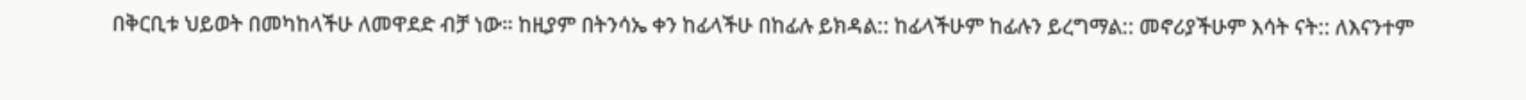በቅርቢቱ ህይወት በመካከላችሁ ለመዋደድ ብቻ ነው። ከዚያም በትንሳኤ ቀን ከፊላችሁ በከፊሉ ይክዳል:: ከፊላችሁም ከፊሉን ይረግማል:: መኖሪያችሁም እሳት ናት:: ለእናንተም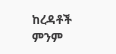ከረዳቶች ምንም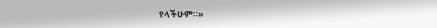የላችሁም።»